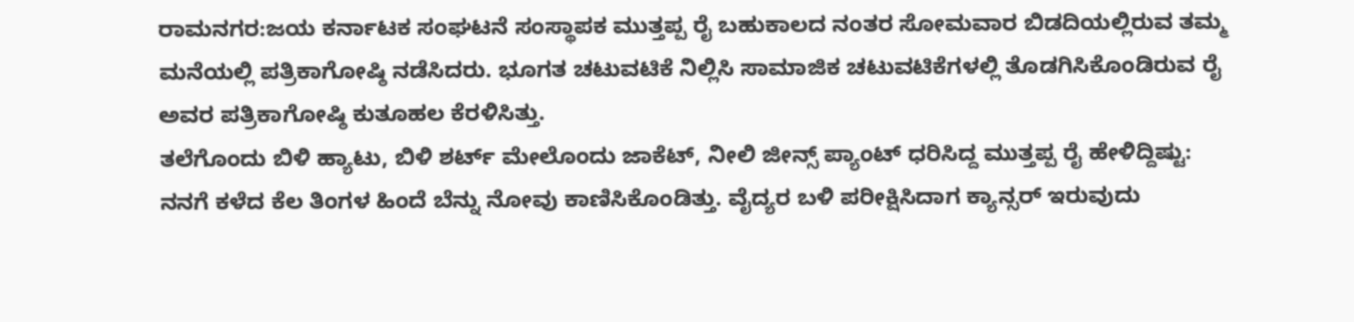ರಾಮನಗರ:ಜಯ ಕರ್ನಾಟಕ ಸಂಘಟನೆ ಸಂಸ್ಥಾಪಕ ಮುತ್ತಪ್ಪ ರೈ ಬಹುಕಾಲದ ನಂತರ ಸೋಮವಾರ ಬಿಡದಿಯಲ್ಲಿರುವ ತಮ್ಮ ಮನೆಯಲ್ಲಿ ಪತ್ರಿಕಾಗೋಷ್ಠಿ ನಡೆಸಿದರು. ಭೂಗತ ಚಟುವಟಿಕೆ ನಿಲ್ಲಿಸಿ ಸಾಮಾಜಿಕ ಚಟುವಟಿಕೆಗಳಲ್ಲಿ ತೊಡಗಿಸಿಕೊಂಡಿರುವ ರೈ ಅವರ ಪತ್ರಿಕಾಗೋಷ್ಠಿ ಕುತೂಹಲ ಕೆರಳಿಸಿತ್ತು.
ತಲೆಗೊಂದು ಬಿಳಿ ಹ್ಯಾಟು, ಬಿಳಿ ಶರ್ಟ್ ಮೇಲೊಂದು ಜಾಕೆಟ್, ನೀಲಿ ಜೀನ್ಸ್ ಪ್ಯಾಂಟ್ ಧರಿಸಿದ್ದ ಮುತ್ತಪ್ಪ ರೈ ಹೇಳಿದ್ದಿಷ್ಟು: ನನಗೆ ಕಳೆದ ಕೆಲ ತಿಂಗಳ ಹಿಂದೆ ಬೆನ್ನು ನೋವು ಕಾಣಿಸಿಕೊಂಡಿತ್ತು. ವೈದ್ಯರ ಬಳಿ ಪರೀಕ್ಷಿಸಿದಾಗ ಕ್ಯಾನ್ಸರ್ ಇರುವುದು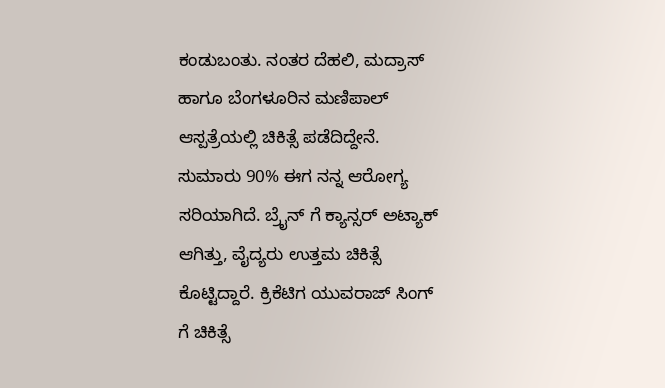ಕಂಡುಬಂತು. ನಂತರ ದೆಹಲಿ, ಮದ್ರಾಸ್ ಹಾಗೂ ಬೆಂಗಳೂರಿನ ಮಣಿಪಾಲ್ ಆಸ್ಪತ್ರೆಯಲ್ಲಿ ಚಿಕಿತ್ಸೆ ಪಡೆದಿದ್ದೇನೆ.
ಸುಮಾರು 90% ಈಗ ನನ್ನ ಆರೋಗ್ಯ ಸರಿಯಾಗಿದೆ. ಬ್ರೈನ್ ಗೆ ಕ್ಯಾನ್ಸರ್ ಅಟ್ಯಾಕ್ ಆಗಿತ್ತು, ವೈದ್ಯರು ಉತ್ತಮ ಚಿಕಿತ್ಸೆ ಕೊಟ್ಟಿದ್ದಾರೆ. ಕ್ರಿಕೆಟಿಗ ಯುವರಾಜ್ ಸಿಂಗ್ ಗೆ ಚಿಕಿತ್ಸೆ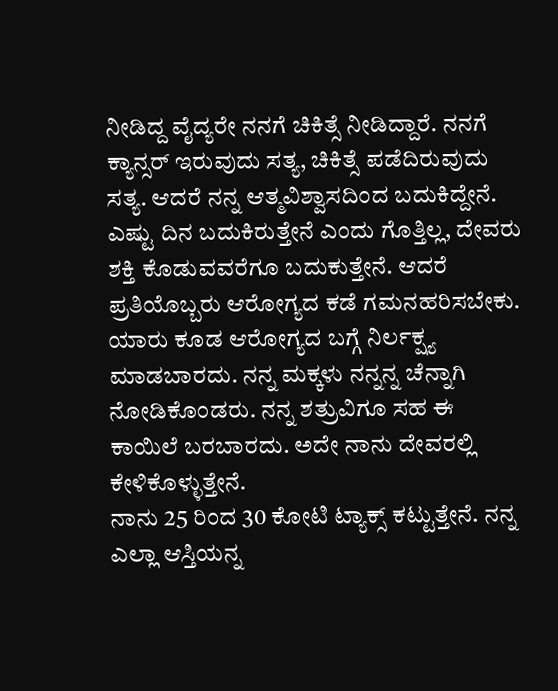ನೀಡಿದ್ದ ವೈದ್ಯರೇ ನನಗೆ ಚಿಕಿತ್ಸೆ ನೀಡಿದ್ದಾರೆ. ನನಗೆ ಕ್ಯಾನ್ಸರ್ ಇರುವುದು ಸತ್ಯ, ಚಿಕಿತ್ಸೆ ಪಡೆದಿರುವುದು ಸತ್ಯ. ಆದರೆ ನನ್ನ ಆತ್ಮವಿಶ್ವಾಸದಿಂದ ಬದುಕಿದ್ದೇನೆ.
ಎಷ್ಟು ದಿನ ಬದುಕಿರುತ್ತೇನೆ ಎಂದು ಗೊತ್ತಿಲ್ಲ, ದೇವರು ಶಕ್ತಿ ಕೊಡುವವರೆಗೂ ಬದುಕುತ್ತೇನೆ. ಆದರೆ ಪ್ರತಿಯೊಬ್ಬರು ಆರೋಗ್ಯದ ಕಡೆ ಗಮನಹರಿಸಬೇಕು. ಯಾರು ಕೂಡ ಆರೋಗ್ಯದ ಬಗ್ಗೆ ನಿರ್ಲಕ್ಷ್ಯ ಮಾಡಬಾರದು. ನನ್ನ ಮಕ್ಕಳು ನನ್ನನ್ನ ಚೆನ್ನಾಗಿ ನೋಡಿಕೊಂಡರು. ನನ್ನ ಶತ್ರುವಿಗೂ ಸಹ ಈ ಕಾಯಿಲೆ ಬರಬಾರದು. ಅದೇ ನಾನು ದೇವರಲ್ಲಿ ಕೇಳಿಕೊಳ್ಳುತ್ತೇನೆ.
ನಾನು 25 ರಿಂದ 30 ಕೋಟಿ ಟ್ಯಾಕ್ಸ್ ಕಟ್ಟುತ್ತೇನೆ. ನನ್ನ ಎಲ್ಲಾ ಆಸ್ತಿಯನ್ನ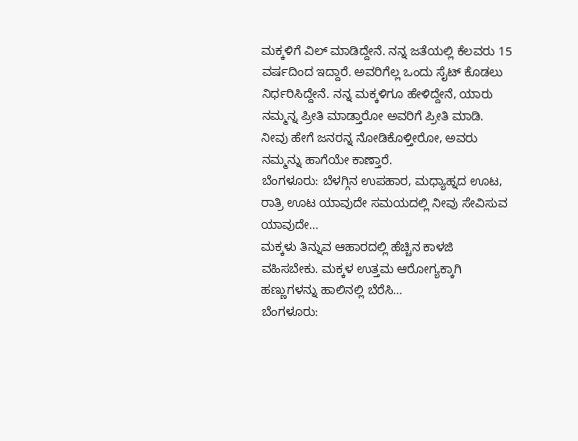ಮಕ್ಕಳಿಗೆ ವಿಲ್ ಮಾಡಿದ್ದೇನೆ. ನನ್ನ ಜತೆಯಲ್ಲಿ ಕೆಲವರು 15 ವರ್ಷದಿಂದ ಇದ್ದಾರೆ. ಅವರಿಗೆಲ್ಲ ಒಂದು ಸೈಟ್ ಕೊಡಲು ನಿರ್ಧರಿಸಿದ್ದೇನೆ. ನನ್ನ ಮಕ್ಕಳಿಗೂ ಹೇಳಿದ್ದೇನೆ, ಯಾರು ನಮ್ಮನ್ನ ಪ್ರೀತಿ ಮಾಡ್ತಾರೋ ಅವರಿಗೆ ಪ್ರೀತಿ ಮಾಡಿ. ನೀವು ಹೇಗೆ ಜನರನ್ನ ನೋಡಿಕೊಳ್ತೀರೋ, ಅವರು ನಮ್ಮನ್ನು ಹಾಗೆಯೇ ಕಾಣ್ತಾರೆ.
ಬೆಂಗಳೂರು: ಬೆಳಗ್ಗಿನ ಉಪಹಾರ, ಮಧ್ಯಾಹ್ನದ ಊಟ, ರಾತ್ರಿ ಊಟ ಯಾವುದೇ ಸಮಯದಲ್ಲಿ ನೀವು ಸೇವಿಸುವ ಯಾವುದೇ…
ಮಕ್ಕಳು ತಿನ್ನುವ ಆಹಾರದಲ್ಲಿ ಹೆಚ್ಚಿನ ಕಾಳಜಿ ವಹಿಸಬೇಕು. ಮಕ್ಕಳ ಉತ್ತಮ ಆರೋಗ್ಯಕ್ಕಾಗಿ ಹಣ್ಣುಗಳನ್ನು ಹಾಲಿನಲ್ಲಿ ಬೆರೆಸಿ…
ಬೆಂಗಳೂರು: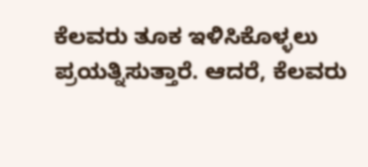ಕೆಲವರು ತೂಕ ಇಳಿಸಿಕೊಳ್ಳಲು ಪ್ರಯತ್ನಿಸುತ್ತಾರೆ. ಆದರೆ, ಕೆಲವರು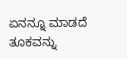ಏನನ್ನೂ ಮಾಡದೆ ತೂಕವನ್ನು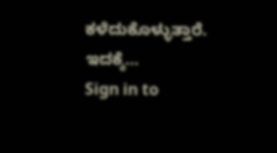ಕಳೆದುಕೊಳ್ಳುತ್ತಾರೆ. ಇದಕ್ಕೆ…
Sign in to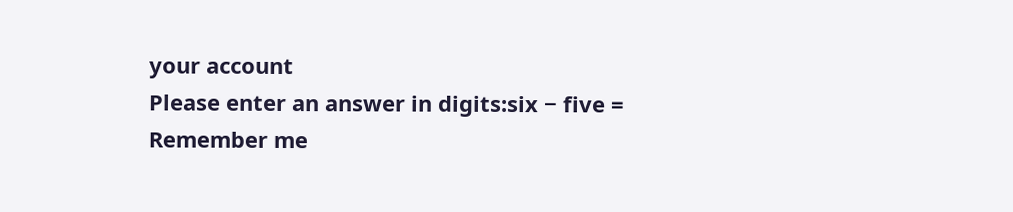your account
Please enter an answer in digits:six − five =
Remember me